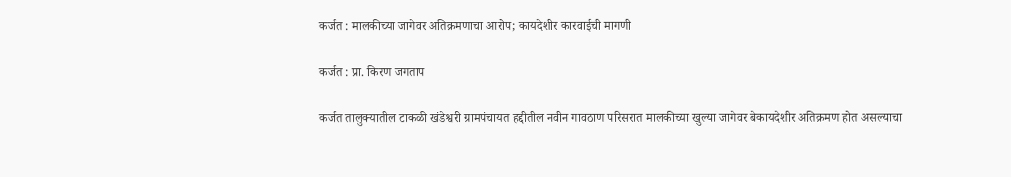कर्जत : मालकीच्या जागेवर अतिक्रमणाचा आरोप; कायदेशीर कारवाईची मागणी

कर्जत : प्रा. किरण जगताप

कर्जत तालुक्यातील टाकळी खंडेश्वरी ग्रामपंचायत हद्दीतील नवीन गावठाण परिसरात मालकीच्या खुल्या जागेवर बेकायदेशीर अतिक्रमण होत असल्याचा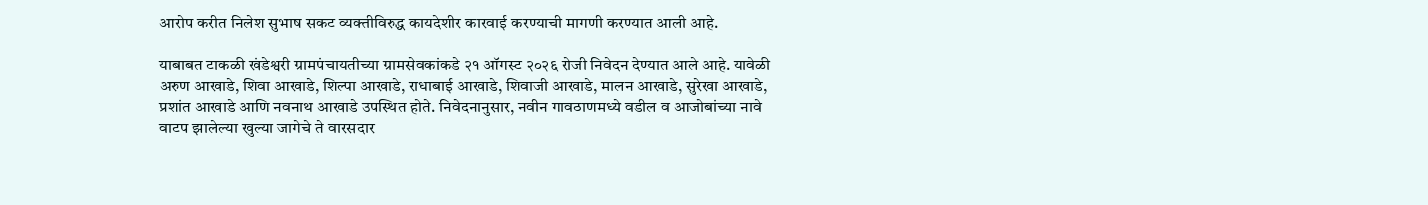आरोप करीत निलेश सुभाष सकट व्यक्तीविरुद्ध कायदेशीर कारवाई करण्याची मागणी करण्यात आली आहे.

याबाबत टाकळी खंडेश्वरी ग्रामपंचायतीच्या ग्रामसेवकांकडे २१ ऑगस्ट २०२६ रोजी निवेदन देण्यात आले आहे. यावेळी अरुण आखाडे, शिवा आखाडे, शिल्पा आखाडे, राधाबाई आखाडे, शिवाजी आखाडे, मालन आखाडे, सुरेखा आखाडे, प्रशांत आखाडे आणि नवनाथ आखाडे उपस्थित होते. निवेदनानुसार, नवीन गावठाणमध्ये वडील व आजोबांच्या नावे वाटप झालेल्या खुल्या जागेचे ते वारसदार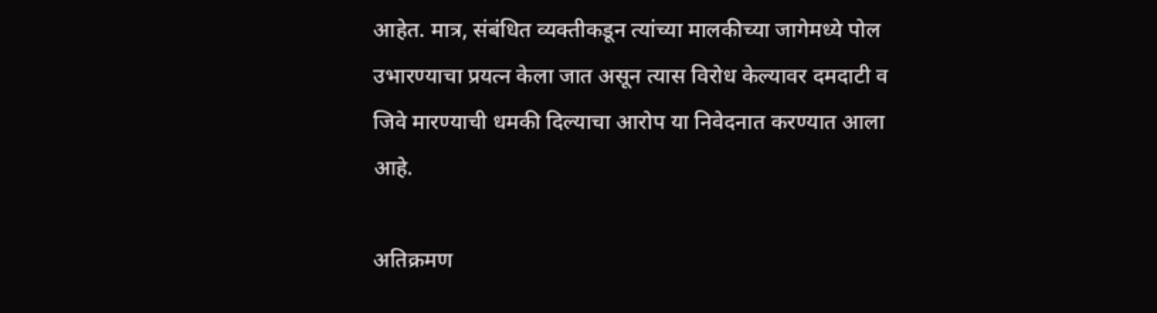आहेत. मात्र, संबंधित व्यक्तीकडून त्यांच्या मालकीच्या जागेमध्ये पोल उभारण्याचा प्रयत्न केला जात असून त्यास विरोध केल्यावर दमदाटी व जिवे मारण्याची धमकी दिल्याचा आरोप या निवेदनात करण्यात आला आहे.

अतिक्रमण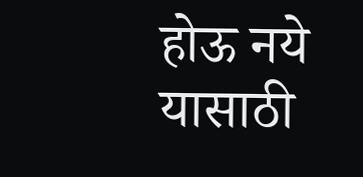होऊ नये यासाठी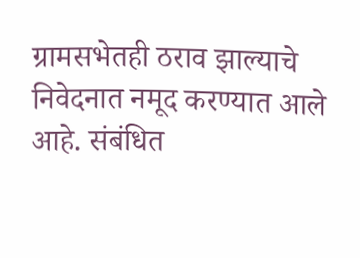ग्रामसभेतही ठराव झाल्याचे निवेदनात नमूद करण्यात आले आहे. संबंधित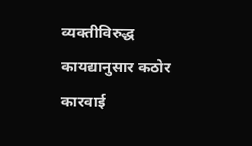व्यक्तीविरुद्ध कायद्यानुसार कठोर कारवाई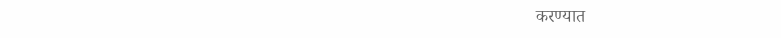करण्यात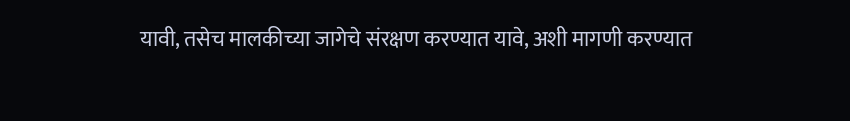यावी, तसेच मालकीच्या जागेचे संरक्षण करण्यात यावे, अशी मागणी करण्यात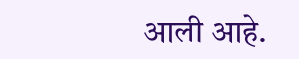आली आहे.